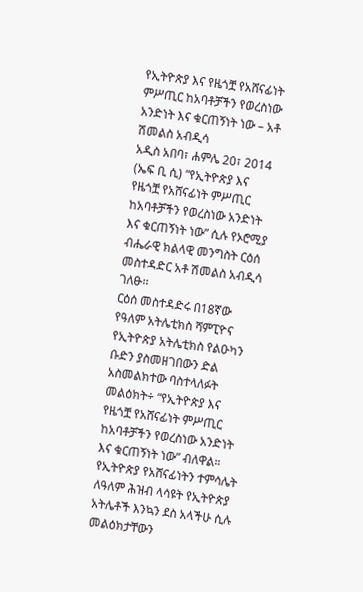የኢትዮጵያ እና የዜጎቿ የአሸናፊነት ምሥጢር ከአባቶቻችን የወረስነው አንድነት እና ቁርጠኝነት ነው – አቶ ሽመልስ አብዲሳ
አዲስ አበባ፣ ሐምሌ 20፣ 2014 (ኤፍ ቢ ሲ) “የኢትዮጵያ እና የዜጎቿ የአሸናፊነት ምሥጢር ከአባቶቻችን የወረስነው አንድነት እና ቁርጠኝነት ነው” ሲሉ የኦሮሚያ ብሔራዊ ክልላዊ መንግስት ርዕሰ መስተዳድር አቶ ሽመልስ አብዲሳ ገለፁ፡፡
ርዕሰ መስተዳድሩ በ18ኛው የዓለም አትሌቲክስ ሻምፒዮና የኢትዮጵያ አትሌቲክስ የልዑካን ቡድን ያስመዘገበውን ድል አስመልክተው ባስተላለፉት መልዕክት÷ “የኢትዮጵያ እና የዜጎቿ የአሸናፊነት ምሥጢር ከአባቶቻችን የወረስነው አንድነት እና ቁርጠኝነት ነው” ብለዋል።
የኢትዮጵያ የአሸናፊነትን ተምሳሌት ለዓለም ሕዝብ ላሳዩት የኢትዮጵያ አትሌቶች እንኳን ደስ አላችሁ ሲሉ መልዕክታቸውን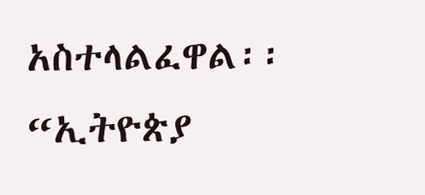አስተላልፈዋል፡፡
“ኢትዮጵያ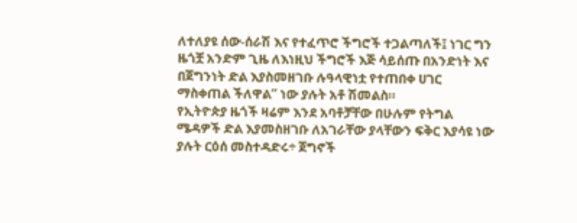ለተለያዩ ሰው-ሰራሽ እና የተፈጥሮ ችግሮች ተጋልጣለች፤ ነገር ግን ዜጎቿ አንድም ጊዜ ለእነዚህ ችግሮች እጅ ሳይሰጡ በአንድነት እና በጀግንነት ድል እያስመዘገቡ ሉዓላዊነቷ የተጠበቀ ሀገር ማስቀጠል ችለዋል” ነው ያሉት አቶ ሽመልስ።
የኢትዮጵያ ዜጎች ዛሬም እንደ አባቶቻቸው በሁሉም የትግል ሜዳዎች ድል እያመስዘገቡ ለአገራቸው ያላቸውን ፍቅር እያሳዩ ነው ያሉት ርዕሰ መስተዳድሩ÷ ጀግኖች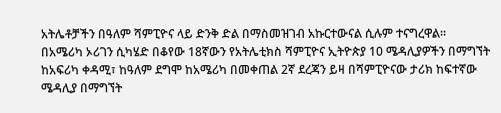አትሌቶቻችን በዓለም ሻምፒዮና ላይ ድንቅ ድል በማስመዝገብ አኩርተውናል ሲሉም ተናግረዋል፡፡
በአሜሪካ ኦሪገን ሲካሄድ በቆየው 18ኛውን የአትሌቲክስ ሻምፒዮና ኢትዮጵያ 10 ሜዳሊያዎችን በማግኘት ከአፍሪካ ቀዳሚ፣ ከዓለም ደግሞ ከአሜሪካ በመቀጠል 2ኛ ደረጃን ይዛ በሻምፒዮናው ታሪክ ከፍተኛው ሜዳሊያ በማግኘት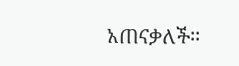አጠናቃለች፡፡